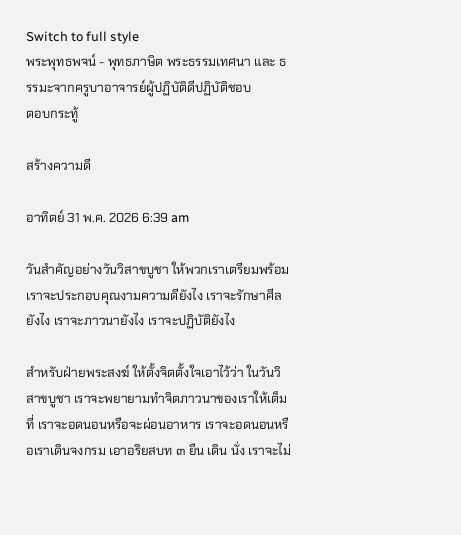Switch to full style
พระพุทธพจน์ - พุทธภาษิต พระธรรมเทศนา และ ธรรมะจากครูบาอาจารย์ผู้ปฏิบัติดีปฏิบัติชอบ
ตอบกระทู้

สร้างความดี

อาทิตย์ 31 พ.ค. 2026 6:39 am

วันสำคัญอย่างวันวิสาขบูชา ให้พวกเราเตรียมพร้อม เราจะประกอบคุณงามความดียังไง เราจะรักษาศีลยังไง เราจะภาวนายังไง เราจะปฏิบัติยังไง

สำหรับฝ่ายพระสงฆ์ ให้ตั้งจิตตั้งใจเอาไว้ว่า ในวันวิสาขบูชา เราจะพยายามทำจิตภาวนาของเราให้เต็มที่ เราจะอดนอนหรือจะผ่อนอาหาร เราจะอดนอนหรือเราเดินจงกรม เอาอริยสบท ๓ ยืน เดิน นั่ง เราจะไม่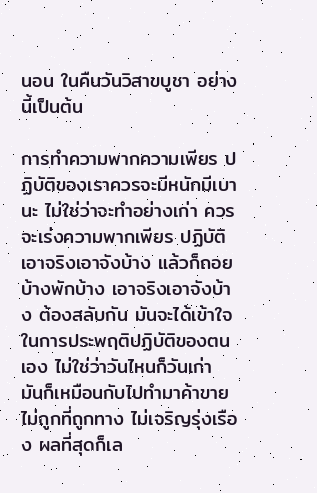นอน ในคืนวันวิสาขบูชา อย่างนี้เป็นต้น

การทำความพากความเพียร ปฏิบัติของเราควรจะมีหนักมีเบานะ ไม่ใช่ว่าจะทำอย่างเก่า ควรจะเร่งความพากเพียร ปฏิบัติเอาจริงเอาจังบ้าง แล้วก็ถอยบ้างพักบ้าง เอาจริงเอาจังบ้าง ต้องสลับกัน มันจะได้เข้าใจในการประพฤติปฏิบัติของตนเอง ไม่ใช่ว่าวันไหนก็วันเก่า มันก็เหมือนกับไปทำมาค้าขาย ไม่ถูกที่ถูกทาง ไม่เจริญรุ่งเรือง ผลที่สุดก็เล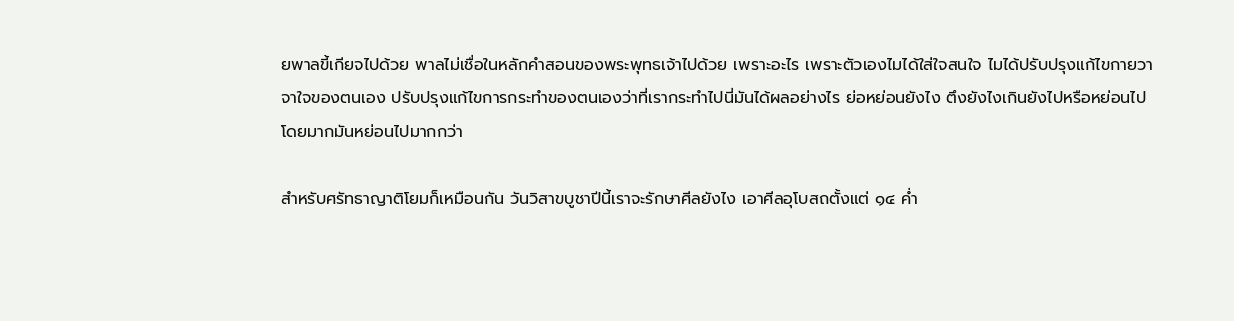ยพาลขี้เกียจไปด้วย พาลไม่เชื่อในหลักคำสอนของพระพุทธเจ้าไปด้วย เพราะอะไร เพราะตัวเองไมได้ใส่ใจสนใจ ไมได้ปรับปรุงแก้ไขกายวาจาใจของตนเอง ปรับปรุงแก้ไขการกระทำของตนเองว่าที่เรากระทำไปนี่มันได้ผลอย่างไร ย่อหย่อนยังไง ตึงยังไงเกินยังไปหรือหย่อนไป โดยมากมันหย่อนไปมากกว่า

สำหรับศรัทธาญาติโยมก็เหมือนกัน วันวิสาขบูชาปีนี้เราจะรักษาศีลยังไง เอาศีลอุโบสถตั้งแต่ ๑๔ ค่ำ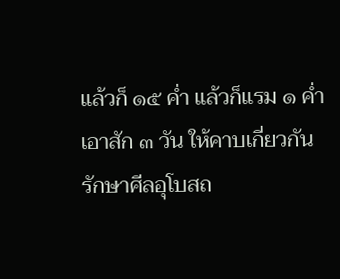แล้วก็ ๑๕ ค่ำ แล้วก็แรม ๑ ค่ำเอาสัก ๓ วัน ให้คาบเกี่ยวกัน รักษาศีลอุโบสถ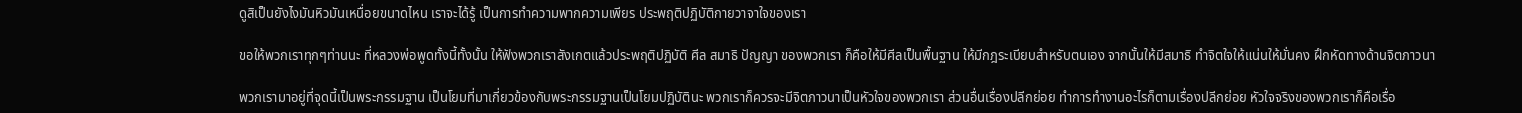ดูสิเป็นยังไงมันหิวมันเหนื่อยขนาดไหน เราจะได้รู้ เป็นการทำความพากความเพียร ประพฤติปฏิบัติกายวาจาใจของเรา

ขอให้พวกเราทุกๆท่านนะ ที่หลวงพ่อพูดทั้งนี้ทั้งนั้น ให้ฟังพวกเราสังเกตแล้วประพฤติปฏิบัติ ศีล สมาธิ ปัญญา ของพวกเรา ก็คือให้มีศีลเป็นพื้นฐาน ให้มีกฎระเบียบสำหรับตนเอง จากนั้นให้มีสมาธิ ทำจิตใจให้แน่นให้มั่นคง ฝึกหัดทางด้านจิตภาวนา

พวกเรามาอยู่ที่จุดนี้เป็นพระกรรมฐาน เป็นโยมที่มาเกี่ยวข้องกับพระกรรมฐานเป็นโยมปฏิบัตินะ พวกเราก็ควรจะมีจิตภาวนาเป็นหัวใจของพวกเรา ส่วนอื่นเรื่องปลีกย่อย ทำการทำงานอะไรก็ตามเรื่องปลีกย่อย หัวใจจริงของพวกเราก็คือเรื่อ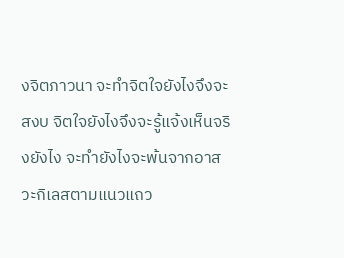งจิตภาวนา จะทำจิตใจยังไงจึงจะสงบ จิตใจยังไงจึงจะรู้แจ้งเห็นจริงยังไง จะทำยังไงจะพ้นจากอาสวะกิเลสตามแนวแถว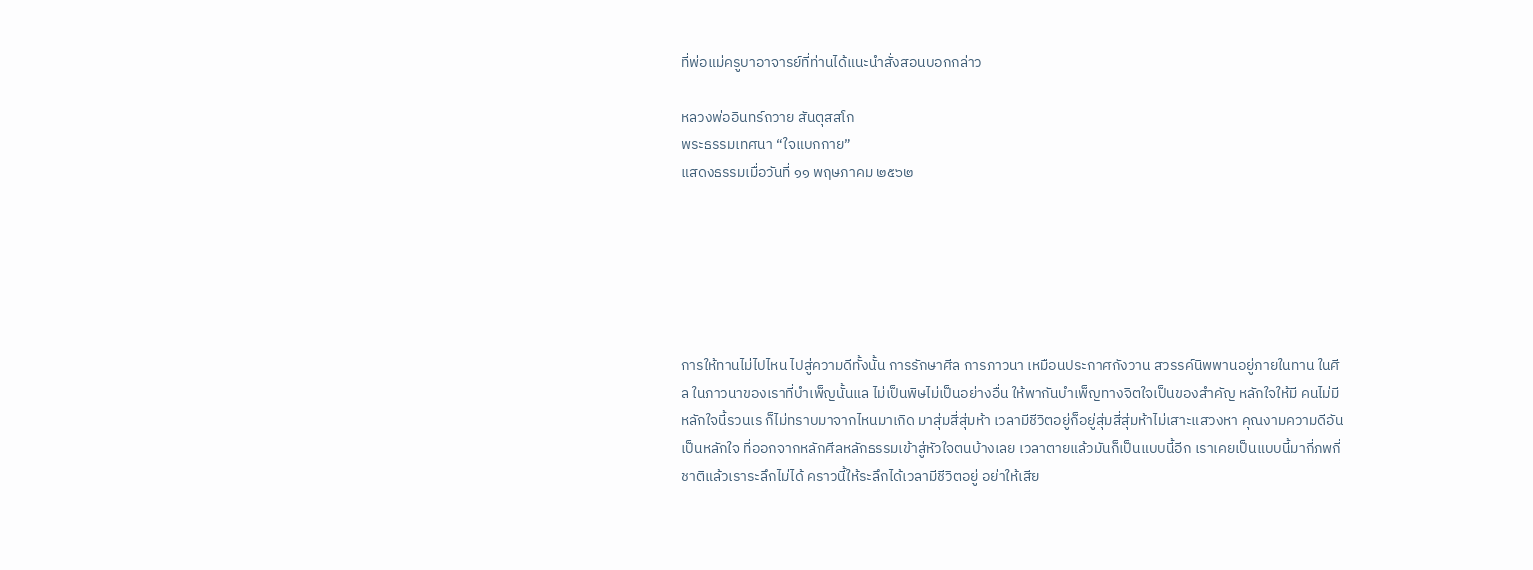ที่พ่อแม่ครูบาอาจารย์ที่ท่านได้แนะนำสั่งสอนบอกกล่าว

หลวงพ่ออินทร์ถวาย สันตุสสโก
พระธรรมเทศนา “ใจแบกกาย”
แสดงธรรมเมื่อวันที่ ๑๑ พฤษภาคม ๒๕๖๒






การให้ทานไม่ไปไหน ไปสู่ความดีทั้งนั้น การรักษาศีล การภาวนา เหมือนประกาศกังวาน สวรรค์นิพพานอยู่ภายในทาน ในศีล ในภาวนาของเราที่บำเพ็ญนั้นแล ไม่เป็นพิษไม่เป็นอย่างอื่น ให้พากันบำเพ็ญทางจิตใจเป็นของสำคัญ หลักใจให้มี คนไม่มีหลักใจนี้รวนเร ก็ไม่ทราบมาจากไหนมาเกิด มาสุ่มสี่สุ่มห้า เวลามีชีวิตอยู่ก็อยู่สุ่มสี่สุ่มห้าไม่เสาะแสวงหา คุณงามความดีอันเป็นหลักใจ ที่ออกจากหลักศีลหลักธรรมเข้าสู่หัวใจตนบ้างเลย เวลาตายแล้วมันก็เป็นแบบนี้อีก เราเคยเป็นแบบนี้มากี่ภพกี่ชาติแล้วเราระลึกไม่ได้ คราวนี้ให้ระลึกได้เวลามีชีวิตอยู่ อย่าให้เสีย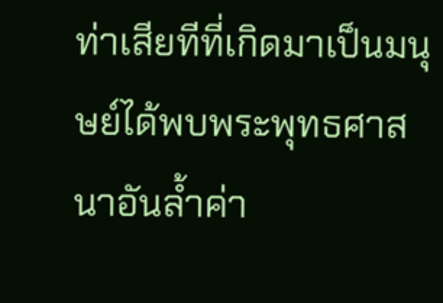ท่าเสียทีที่เกิดมาเป็นมนุษย์ได้พบพระพุทธศาสนาอันล้ำค่า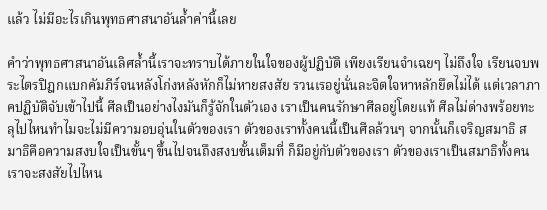แล้ว ไม่มีอะไรเกินพุทธศาสนาอันล้ำค่านี้เลย

คำว่าพุทธศาสนาอันเลิศล้ำนี้เราจะทราบได้ภายในใจของผู้ปฏิบัติ เพียงเรียนจำเฉยๆ ไม่ถึงใจ เรียนจบพระไตรปิฎกแบกคัมภีร์จนหลังโก่งหลังหักก็ไม่หายสงสัย รวนเรอยู่นั่นละจิตใจหาหลักยึดไม่ได้ แต่เวลาภาคปฏิบัติจับเข้าไปนี้ ศีลเป็นอย่างไงมันก็รู้จักในตัวเอง เราเป็นคนรักษาศีลอยู่โดยแท้ ศีลไม่ด่างพร้อยทะลุไปไหนทำไมจะไม่มีความอบอุ่นในตัวของเรา ตัวของเราทั้งคนนี้เป็นศีลล้วนๆ จากนั้นก็เจริญสมาธิ สมาธิคือความสงบใจเป็นขั้นๆ ขึ้นไปจนถึงสงบขั้นเต็มที่ ก็มีอยู่กับตัวของเรา ตัวของเราเป็นสมาธิทั้งคน เราจะสงสัยไปไหน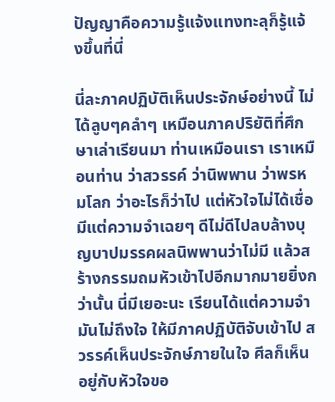ปัญญาคือความรู้แจ้งแทงทะลุก็รู้แจ้งขึ้นที่นี่

นี่ละภาคปฏิบัติเห็นประจักษ์อย่างนี้ ไม่ได้ลูบๆคลำๆ เหมือนภาคปริยัติที่ศึกษาเล่าเรียนมา ท่านเหมือนเรา เราเหมือนท่าน ว่าสวรรค์ ว่านิพพาน ว่าพรหมโลก ว่าอะไรก็ว่าไป แต่หัวใจไม่ได้เชื่อ มีแต่ความจำเฉยๆ ดีไม่ดีไปลบล้างบุญบาปมรรคผลนิพพานว่าไม่มี แล้วสร้างกรรมถมหัวเข้าไปอีกมากมายยิ่งกว่านั้น นี่มีเยอะนะ เรียนได้แต่ความจำมันไม่ถึงใจ ให้มีภาคปฏิบัติจับเข้าไป สวรรค์เห็นประจักษ์ภายในใจ ศีลก็เห็นอยู่กับหัวใจขอ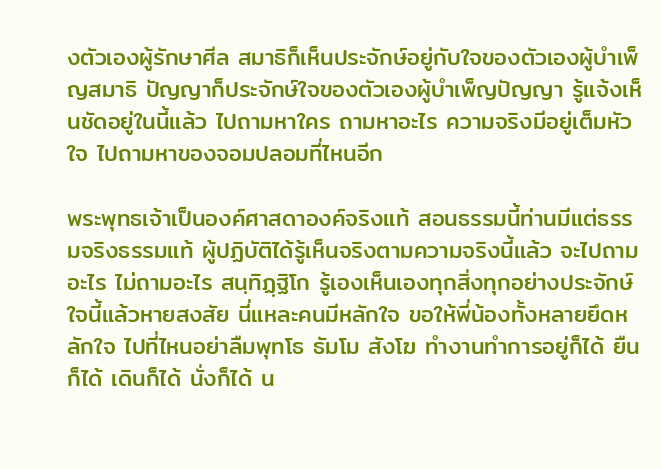งตัวเองผู้รักษาศีล สมาธิก็เห็นประจักษ์อยู่กับใจของตัวเองผู้บำเพ็ญสมาธิ ปัญญาก็ประจักษ์ใจของตัวเองผู้บำเพ็ญปัญญา รู้แจ้งเห็นชัดอยู่ในนี้แล้ว ไปถามหาใคร ถามหาอะไร ความจริงมีอยู่เต็มหัวใจ ไปถามหาของจอมปลอมที่ไหนอีก

พระพุทธเจ้าเป็นองค์ศาสดาองค์จริงแท้ สอนธรรมนี้ท่านมีแต่ธรรมจริงธรรมแท้ ผู้ปฏิบัติได้รู้เห็นจริงตามความจริงนี้แล้ว จะไปถามอะไร ไม่ถามอะไร สนฺทิฏฺฐิโก รู้เองเห็นเองทุกสิ่งทุกอย่างประจักษ์ใจนี้แล้วหายสงสัย นี่แหละคนมีหลักใจ ขอให้พี่น้องทั้งหลายยึดหลักใจ ไปที่ไหนอย่าลืมพุทโธ ธัมโม สังโฆ ทำงานทำการอยู่ก็ได้ ยืนก็ได้ เดินก็ได้ นั่งก็ได้ น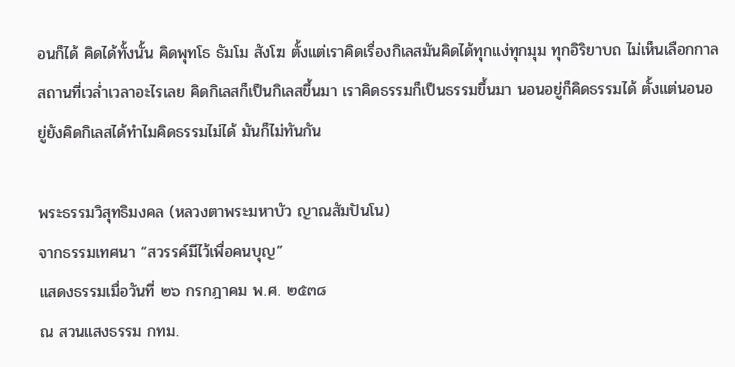อนก็ได้ คิดได้ทั้งนั้น คิดพุทโธ ธัมโม สังโฆ ตั้งแต่เราคิดเรื่องกิเลสมันคิดได้ทุกแง่ทุกมุม ทุกอิริยาบถ ไม่เห็นเลือกกาลสถานที่เวล่ำเวลาอะไรเลย คิดกิเลสก็เป็นกิเลสขึ้นมา เราคิดธรรมก็เป็นธรรมขึ้นมา นอนอยู่ก็คิดธรรมได้ ตั้งแต่นอนอยู่ยังคิดกิเลสได้ทำไมคิดธรรมไม่ได้ มันก็ไม่ทันกัน

พระธรรมวิสุทธิมงคล (หลวงตาพระมหาบัว ญาณสัมปันโน)
จากธรรมเทศนา “สวรรค์มีไว้เพื่อคนบุญ”
แสดงธรรมเมื่อวันที่ ๒๖ กรกฎาคม พ.ศ. ๒๕๓๘
ณ สวนแสงธรรม กทม.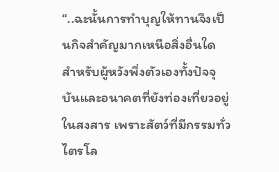“..ฉะนั้นการทำบุญให้ทานจึงเป็นกิจสำคัญมากเหนือสิ่งอื่นใด สำหรับผู้หวังพึ่งตัวเองทั้งปัจจุบันและอนาคตที่ยังท่องเที่ยวอยู่ในสงสาร เพราะสัตว์ที่มีกรรมทั่วไตรโล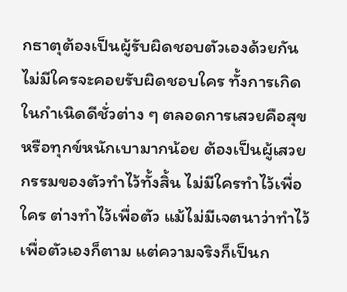กธาตุต้องเป็นผู้รับผิดชอบตัวเองด้วยกัน ไม่มีใครจะคอยรับผิดชอบใคร ทั้งการเกิดในกำเนิดดีชั่วต่าง ๆ ตลอดการเสวยคือสุขหรือทุกข์หนักเบามากน้อย ต้องเป็นผู้เสวยกรรมของตัวทำไว้ทั้งสิ้น ไม่มีใครทำไว้เพื่อใคร ต่างทำไว้เพื่อตัว แม้ไม่มีเจตนาว่าทำไว้เพื่อตัวเองก็ตาม แต่ความจริงก็เป็นก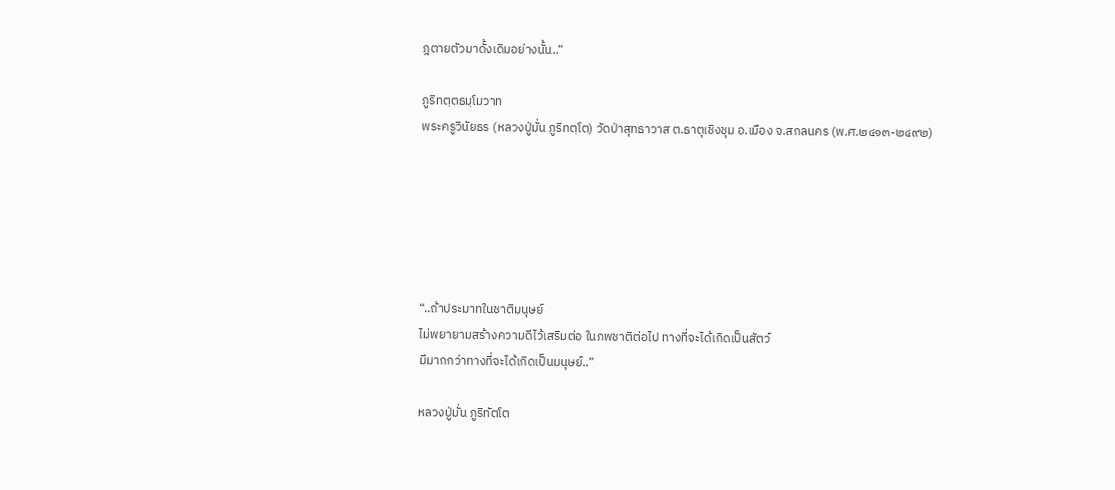ฎตายตัวมาดั้งเดิมอย่างนั้น..”

ภูริทตฺตธมฺโมวาท
พระครูวินัยธร (หลวงปู่มั่น ภูริทตฺโต) วัดป่าสุทธาวาส ต.ธาตุเชิงชุม อ.เมือง จ.สกลนคร (พ.ศ.๒๔๑๓-๒๔๙๒)






“..ถ้าประมาทในชาติมนุษย์
ไม่พยายามสร้างความดีไว้เสริมต่อ ในภพชาติต่อไป ทางที่จะได้เกิดเป็นสัตว์
มีมากกว่าทางที่จะได้เกิดเป็นมนุษย์..”

หลวงปู่มั่น ภูริทัตโต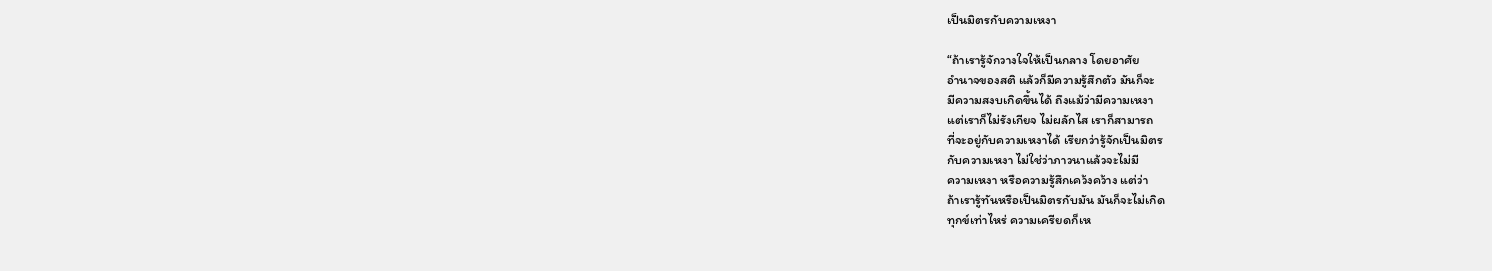เป็นมิตรกับความเหงา

“ถ้าเรารู้จักวางใจให้เป็นกลาง โดยอาศัย
อำนาจของสติ แล้วก็มีความรู้สึกตัว มันก็จะ
มีความสงบเกิดขึ้นได้ ถึงแม้ว่ามีความเหงา
แต่เราก็ไม่รังเกียจ ไม่ผลักไส เราก็สามารถ
ที่จะอยู่กับความเหงาได้ เรียกว่ารู้จักเป็นมิตร
กับความเหงา ไม่ใช่ว่าภาวนาแล้วจะไม่มี
ความเหงา หรือความรู้สึกเคว้งคว้าง แต่ว่า
ถ้าเรารู้ทันหรือเป็นมิตรกับมัน มันก็จะไม่เกิด
ทุกข์เท่าไหร่ ความเครียดก็เห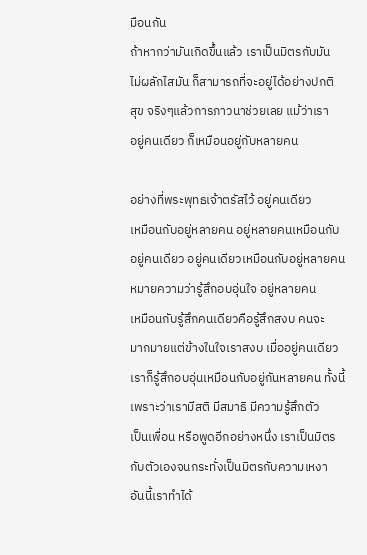มือนกัน
ถ้าหากว่ามันเกิดขึ้นแล้ว เราเป็นมิตรกับมัน
ไม่ผลักไสมัน ก็สามารถที่จะอยู่ได้อย่างปกติ
สุข จริงๆแล้วการภาวนาช่วยเลย แม้ว่าเรา
อยู่คนเดียว ก็เหมือนอยู่กับหลายคน

อย่างที่พระพุทธเจ้าตรัสไว้ อยู่คนเดียว
เหมือนกับอยู่หลายคน อยู่หลายคนเหมือนกับ
อยู่คนเดียว อยู่คนเดียวเหมือนกับอยู่หลายคน
หมายความว่ารู้สึกอบอุ่นใจ อยู่หลายคน
เหมือนกับรู้สึกคนเดียวคือรู้สึกสงบ คนจะ
มากมายแต่ข้างในใจเราสงบ เมื่ออยู่คนเดียว
เราก็รู้สึกอบอุ่นเหมือนกับอยู่กันหลายคน ทั้งนี้
เพราะว่าเรามีสติ มีสมาธิ มีความรู้สึกตัว
เป็นเพื่อน หรือพูดอีกอย่างหนึ่ง เราเป็นมิตร
กับตัวเองจนกระทั่งเป็นมิตรกับความเหงา
อันนี้เราทำได้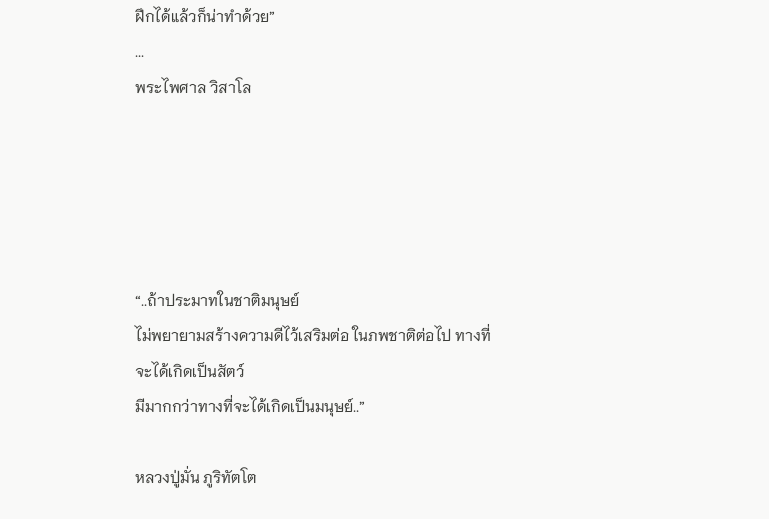ฝึกได้แล้วก็น่าทำด้วย”
...
พระไพศาล วิสาโล





“..ถ้าประมาทในชาติมนุษย์
ไม่พยายามสร้างความดีไว้เสริมต่อ ในภพชาติต่อไป ทางที่จะได้เกิดเป็นสัตว์
มีมากกว่าทางที่จะได้เกิดเป็นมนุษย์..”

หลวงปู่มั่น ภูริทัตโต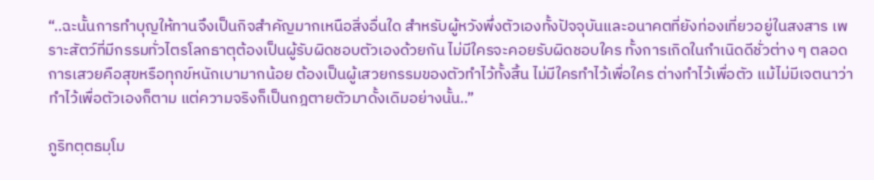“..ฉะนั้นการทำบุญให้ทานจึงเป็นกิจสำคัญมากเหนือสิ่งอื่นใด สำหรับผู้หวังพึ่งตัวเองทั้งปัจจุบันและอนาคตที่ยังท่องเที่ยวอยู่ในสงสาร เพราะสัตว์ที่มีกรรมทั่วไตรโลกธาตุต้องเป็นผู้รับผิดชอบตัวเองด้วยกัน ไม่มีใครจะคอยรับผิดชอบใคร ทั้งการเกิดในกำเนิดดีชั่วต่าง ๆ ตลอดการเสวยคือสุขหรือทุกข์หนักเบามากน้อย ต้องเป็นผู้เสวยกรรมของตัวทำไว้ทั้งสิ้น ไม่มีใครทำไว้เพื่อใคร ต่างทำไว้เพื่อตัว แม้ไม่มีเจตนาว่าทำไว้เพื่อตัวเองก็ตาม แต่ความจริงก็เป็นกฎตายตัวมาดั้งเดิมอย่างนั้น..”

ภูริทตฺตธมฺโม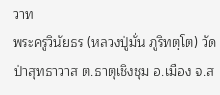วาท
พระครูวินัยธร (หลวงปู่มั่น ภูริทตฺโต) วัดป่าสุทธาวาส ต.ธาตุเชิงชุม อ.เมือง จ.ส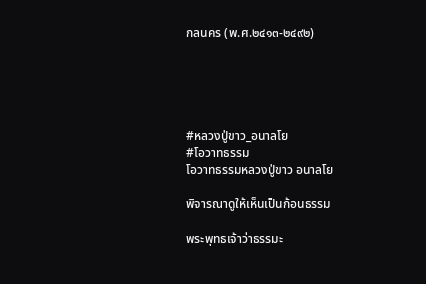กลนคร (พ.ศ.๒๔๑๓-๒๔๙๒)





#หลวงปู่ขาว_อนาลโย
#โอวาทธรรม
โอวาทธรรมหลวงปู่ขาว อนาลโย

พิจารณาดูให้เห็นเป็นก้อนธรรม

พระพุทธเจ้าว่าธรรมะ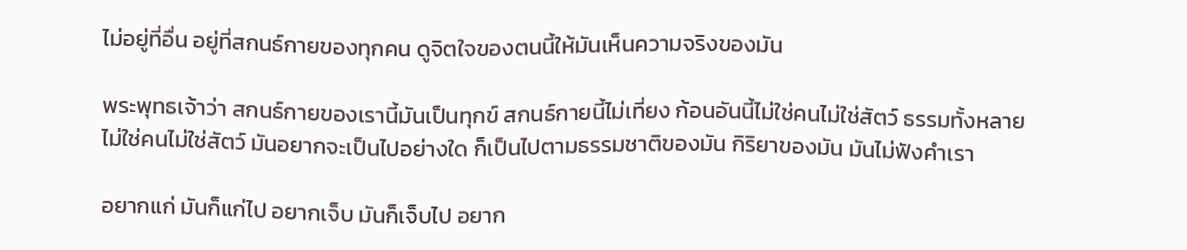ไม่อยู่ที่อื่น อยู่ที่สกนธ์กายของทุกคน ดูจิตใจของตนนี้ให้มันเห็นความจริงของมัน

พระพุทธเจ้าว่า สกนธ์กายของเรานี้มันเป็นทุกข์ สกนธ์กายนี้ไม่เที่ยง ก้อนอันนี้ไม่ใช่คนไม่ใช่สัตว์ ธรรมทั้งหลายไม่ใช่คนไม่ใช่สัตว์ มันอยากจะเป็นไปอย่างใด ก็เป็นไปตามธรรมชาติของมัน กิริยาของมัน มันไม่ฟังคำเรา

อยากแก่ มันก็แก่ไป อยากเจ็บ มันก็เจ็บไป อยาก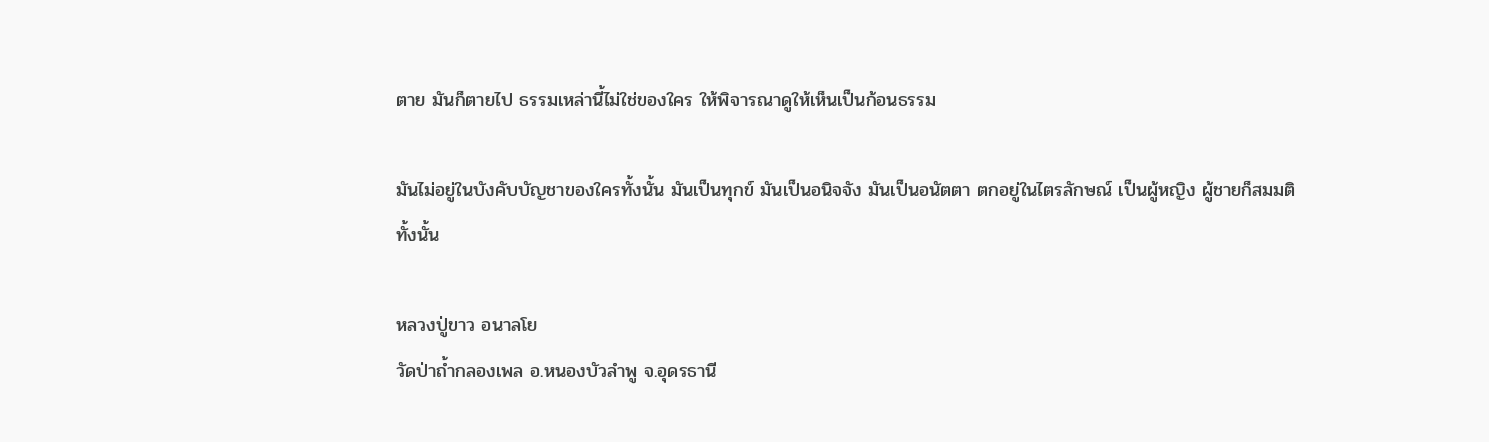ตาย มันก็ตายไป ธรรมเหล่านี้ไม่ใช่ของใคร ให้พิจารณาดูให้เห็นเป็นก้อนธรรม

มันไม่อยู่ในบังคับบัญชาของใครทั้งนั้น มันเป็นทุกข์ มันเป็นอนิจจัง มันเป็นอนัตตา ตกอยู่ในไตรลักษณ์ เป็นผู้หญิง ผู้ชายก็สมมติทั้งนั้น

หลวงปู่ขาว อนาลโย
วัดป่าถ้ำกลองเพล อ.หนองบัวลำพู จ.อุดรธานี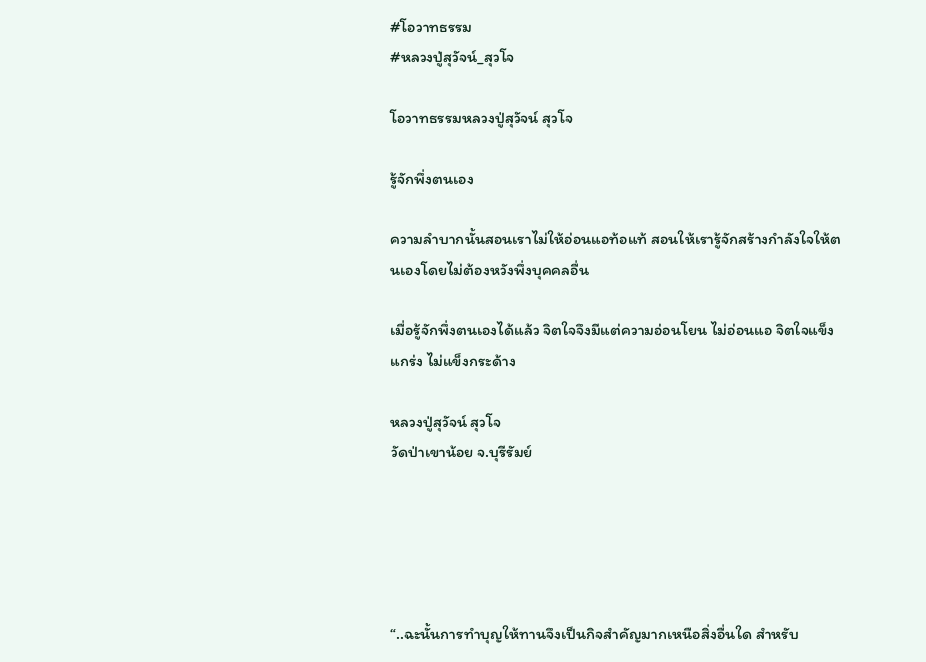#โอวาทธรรม
#หลวงปู่สุวัจน์_สุวโจ

โอวาทธรรมหลวงปู่สุวัจน์ สุวโจ

รู้จักพึ่งตนเอง

ความลำบากนั้นสอนเราไม่ให้อ่อนแอท้อแท้ สอนให้เรารู้จักสร้างกำลังใจให้ตนเองโดยไม่ต้องหวังพึ่งบุคคลอื่น

เมื่อรู้จักพึ่งตนเองได้แล้ว จิตใจจึงมีแต่ความอ่อนโยน ไม่อ่อนแอ จิตใจแข็งแกร่ง ไม่แข็งกระด้าง

หลวงปู่สุวัจน์ สุวโจ
วัดป่าเขาน้อย จ.บุรีรัมย์





“..ฉะนั้นการทำบุญให้ทานจึงเป็นกิจสำคัญมากเหนือสิ่งอื่นใด สำหรับ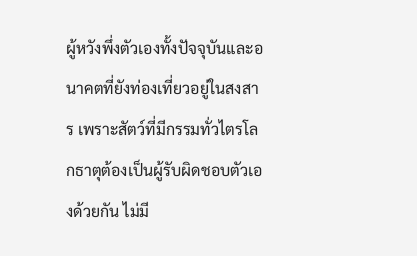ผู้หวังพึ่งตัวเองทั้งปัจจุบันและอนาคตที่ยังท่องเที่ยวอยู่ในสงสาร เพราะสัตว์ที่มีกรรมทั่วไตรโลกธาตุต้องเป็นผู้รับผิดชอบตัวเองด้วยกัน ไม่มี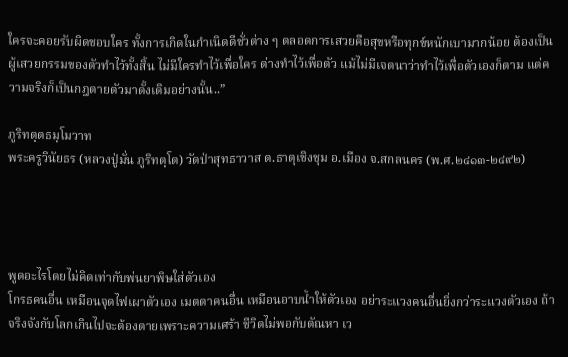ใครจะคอยรับผิดชอบใคร ทั้งการเกิดในกำเนิดดีชั่วต่าง ๆ ตลอดการเสวยคือสุขหรือทุกข์หนักเบามากน้อย ต้องเป็นผู้เสวยกรรมของตัวทำไว้ทั้งสิ้น ไม่มีใครทำไว้เพื่อใคร ต่างทำไว้เพื่อตัว แม้ไม่มีเจตนาว่าทำไว้เพื่อตัวเองก็ตาม แต่ความจริงก็เป็นกฎตายตัวมาดั้งเดิมอย่างนั้น..”

ภูริทตฺตธมฺโมวาท
พระครูวินัยธร (หลวงปู่มั่น ภูริทตฺโต) วัดป่าสุทธาวาส ต.ธาตุเชิงชุม อ.เมือง จ.สกลนคร (พ.ศ.๒๔๑๓-๒๔๙๒)




พูดอะไรโดยไม่คิดเท่ากับพ่นยาพิษใส่ตัวเอง
โกรธคนอื่น เหมือนจุดไฟเผาตัวเอง เมตตาคนอื่น เหมือนอาบน้ำให้ตัวเอง อย่าระแวงคนอื่นยิ่งกว่าระแวงตัวเอง ถ้าจริงจังกับโลกเกินไปจะต้องตายเพราะความเศร้า ชีวิตไม่พอกับตัณหา เว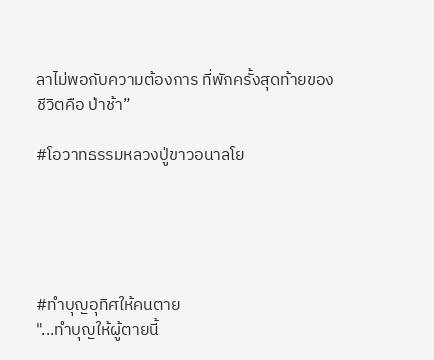ลาไม่พอกับความต้องการ ที่พักครั้งสุดท้ายของชีวิตคือ ป่าช้า”

#โอวาทธรรมหลวงปู่ขาวอนาลโย





#ทำบุญอุทิศให้คนตาย
"...ทำบุญให้ผู้ตายนี้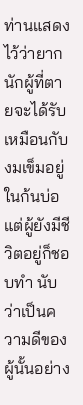ท่านแสดงไว้ว่ายากนักผู้ที่ตายจะได้รับ เหมือนกับงมเข็มอยู่ในก้นบ่อ แต่ผู้ยังมีชีวิตอยู่ก็ชอบทำ นับว่าเป็นความดีของผู้นั้นอย่าง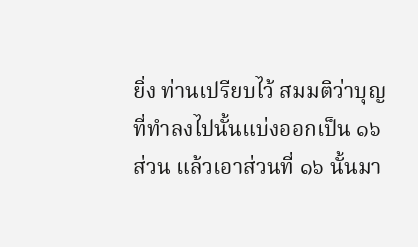ยิ่ง ท่านเปรียบไว้ สมมติว่าบุญที่ทำลงไปนั้นแบ่งออกเป็น ๑๖ ส่วน แล้วเอาส่วนที่ ๑๖ นั้นมา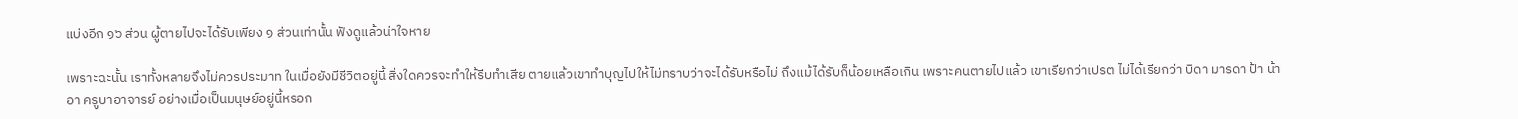แบ่งอีก ๑๖ ส่วน ผู้ตายไปจะได้รับเพียง ๑ ส่วนเท่านั้น ฟังดูแล้วน่าใจหาย

เพราะฉะนั้น เราทั้งหลายจึงไม่ควรประมาท ในเมื่อยังมีชีวิตอยู่นี้ สิ่งใดควรจะทำให้รีบทำเสีย ตายแล้วเขาทำบุญไปให้ไม่ทราบว่าจะได้รับหรือไม่ ถึงแม้ได้รับก็น้อยเหลือเกิน เพราะคนตายไปแล้ว เขาเรียกว่าเปรต ไม่ได้เรียกว่า บิดา มารดา ป้า น้า อา ครูบาอาจารย์ อย่างเมื่อเป็นมนุษย์อยู่นี้หรอก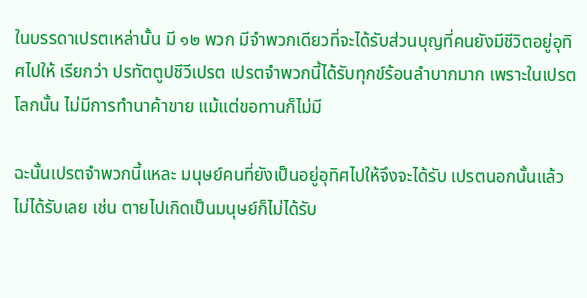ในบรรดาเปรตเหล่านั้น มี ๑๒ พวก มีจำพวกเดียวที่จะได้รับส่วนบุญที่คนยังมีชีวิตอยู่อุทิศไปให้ เรียกว่า ปรทัตตูปชีวีเปรต เปรตจำพวกนี้ได้รับทุกข์ร้อนลำบากมาก เพราะในเปรตโลกนั้น ไม่มีการทำนาค้าขาย แม้แต่ขอทานก็ไม่มี

ฉะนั้นเปรตจำพวกนี้แหละ มนุษย์คนที่ยังเป็นอยู่อุทิศไปให้จึงจะได้รับ เปรตนอกนั้นแล้วไม่ได้รับเลย เช่น ตายไปเกิดเป็นมนุษย์ก็ไม่ได้รับ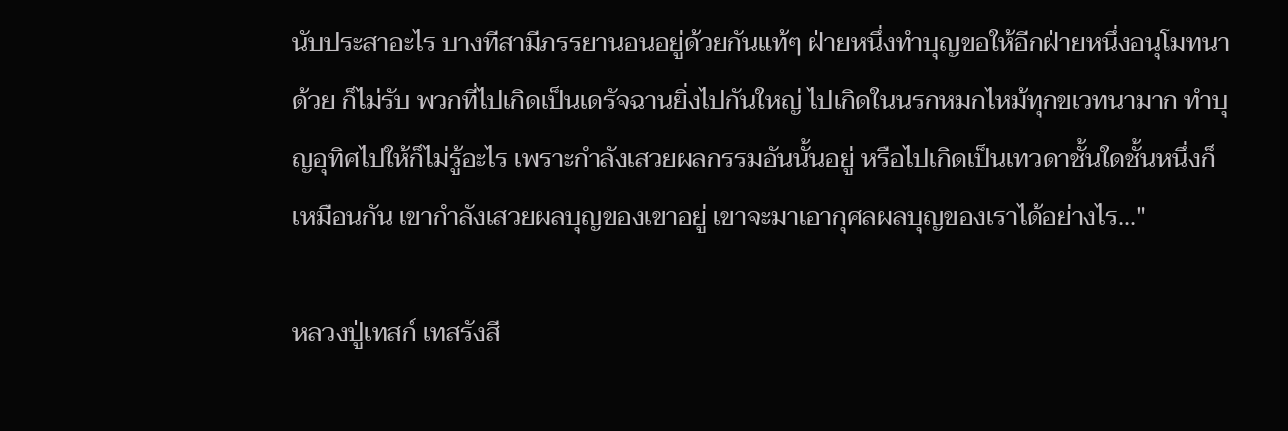นับประสาอะไร บางทีสามีภรรยานอนอยู่ด้วยกันแท้ๆ ฝ่ายหนึ่งทำบุญขอให้อีกฝ่ายหนึ่งอนุโมทนาด้วย ก็ไม่รับ พวกที่ไปเกิดเป็นเดรัจฉานยิ่งไปกันใหญ่ ไปเกิดในนรกหมกไหม้ทุกขเวทนามาก ทำบุญอุทิศไปให้ก็ไม่รู้อะไร เพราะกำลังเสวยผลกรรมอันนั้นอยู่ หรือไปเกิดเป็นเทวดาชั้นใดชั้นหนึ่งก็เหมือนกัน เขากำลังเสวยผลบุญของเขาอยู่ เขาจะมาเอากุศลผลบุญของเราได้อย่างไร..."

หลวงปู่เทสก์ เทสรังสี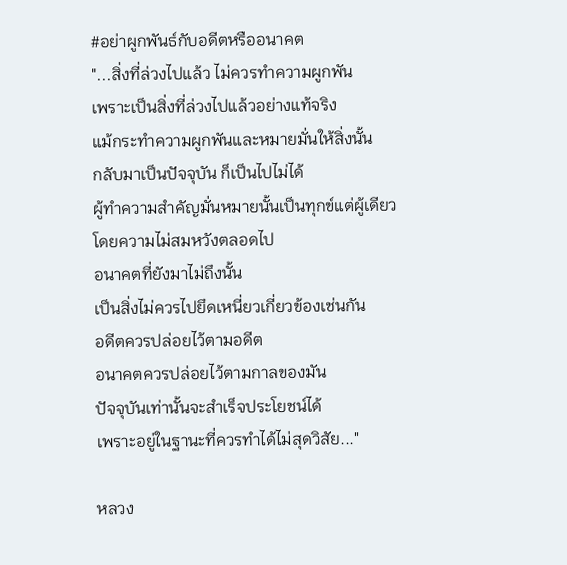#อย่าผูกพันธ์กับอดีตหรืออนาคต
"...สิ่งที่ล่วงไปแล้ว ไม่ควรทำความผูกพัน
เพราะเป็นสิ่งที่ล่วงไปแล้วอย่างแท้จริง
แม้กระทำความผูกพันและหมายมั่นให้สิ่งนั้น
กลับมาเป็นปัจจุบัน ก็เป็นไปไม่ได้
ผู้ทำความสำคัญมั่นหมายนั้นเป็นทุกข์แต่ผู้เดียว
โดยความไม่สมหวังตลอดไป
อนาคตที่ยังมาไม่ถึงนั้น
เป็นสิ่งไม่ควรไปยึดเหนี่ยวเกี่ยวข้องเช่นกัน
อดีตควรปล่อยไว้ตามอดีต
อนาคตควรปล่อยไว้ตามกาลของมัน
ปัจจุบันเท่านั้นจะสำเร็จประโยชน์ได้
เพราะอยู่ในฐานะที่ควรทำได้ไม่สุดวิสัย..."

หลวง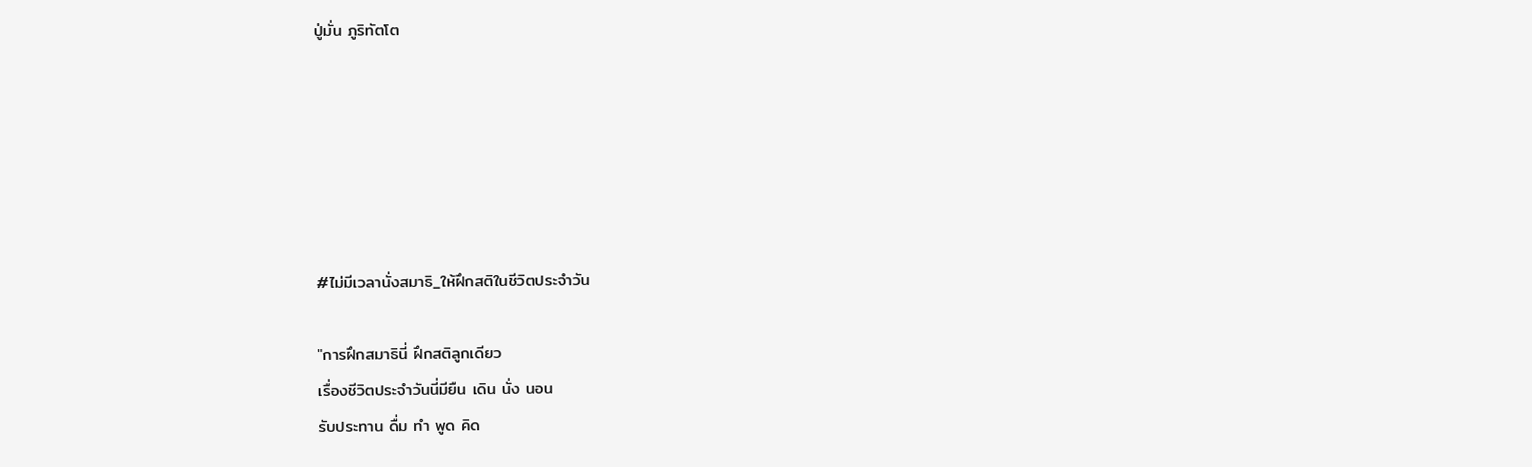ปู่มั่น ภูริทัตโต






#ไม่มีเวลานั่งสมาธิ_ให้ฝึกสติในชีวิตประจำวัน

"การฝึกสมาธินี่ ฝึกสติลูกเดียว
เรื่องชีวิตประจำวันนี่มียืน เดิน นั่ง นอน
รับประทาน ดื่ม ทำ พูด คิด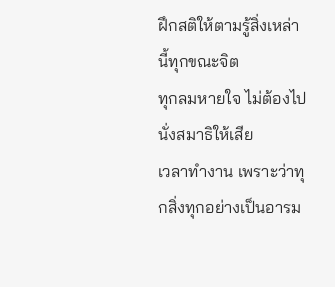ฝึกสติให้ตามรู้สิ่งเหล่านี้ทุกขณะจิต
ทุกลมหายใจ ไม่ต้องไปนั่งสมาธิให้เสีย
เวลาทำงาน เพราะว่าทุกสิ่งทุกอย่างเป็นอารม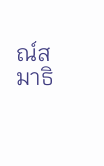ณ์สมาธิ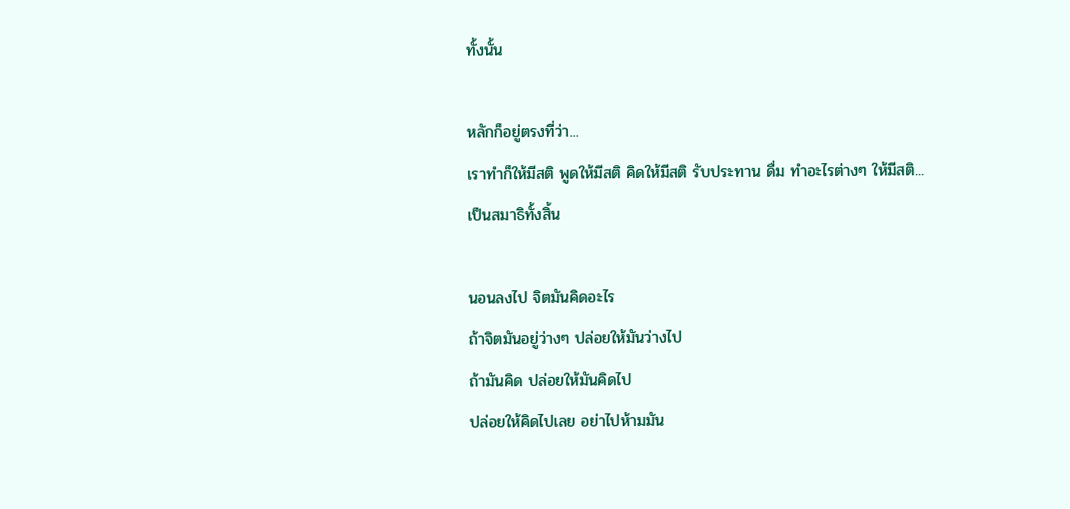ทั้งนั้น

หลักก็อยู่ตรงที่ว่า...
เราทำก็ให้มีสติ พูดให้มีสติ คิดให้มีสติ รับประทาน ดื่ม ทำอะไรต่างๆ ให้มีสติ...
เป็นสมาธิทั้งสิ้น

นอนลงไป จิตมันคิดอะไร
ถ้าจิตมันอยู่ว่างๆ ปล่อยให้มันว่างไป
ถ้ามันคิด ปล่อยให้มันคิดไป
ปล่อยให้คิดไปเลย อย่าไปห้ามมัน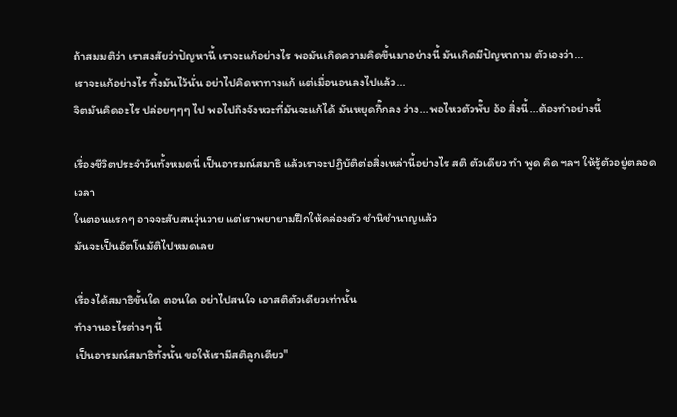ถ้าสมมติว่า เราสงสัยว่าปัญหานี้ เราจะแก้อย่างไร พอมันเกิดความคิดขึ้นมาอย่างนี้ มันเกิดมีปัญหาถาม ตัวเองว่า...
เราจะแก้อย่างไร ทิ้งมันไว้นั่น อย่าไปคิดหาทางแก้ แต่เมื่อนอนลงไปแล้ว...
จิตมันคิดอะไร ปล่อยๆๆๆ ไป พอไปถึงจังหวะที่มันจะแก้ได้ มันหยุดกึ๊กลง ว่าง...พอไหวตัวพั๊บ อ้อ สิ่งนี้...ต้องทำอย่างนี้

เรื่องชีวิตประจำวันทั้งหมดนี่ เป็นอารมณ์สมาธิ แล้วเราจะปฏิบัติต่อสิ่งเหล่านี้อย่างไร สติ ตัวเดียว ทำ พูด คิด ฯลฯ ให้รู้ตัวอยู่ตลอดเวลา
ในตอนแรกๆ อาจจะสับสนวุ่นวาย แต่เราพยายามฝึกให้คล่องตัว ชำนิชำนาญแล้ว
มันจะเป็นอัตโนมัติไปหมดเลย

เรื่องได้สมาธิขั้นใด ตอนใด อย่าไปสนใจ เอาสติตัวเดียวเท่านั้น
ทำงานอะไรต่างๆ นี้
เป็นอารมณ์สมาธิทั้งนั้น ขอให้เรามีสติลูกเดียว"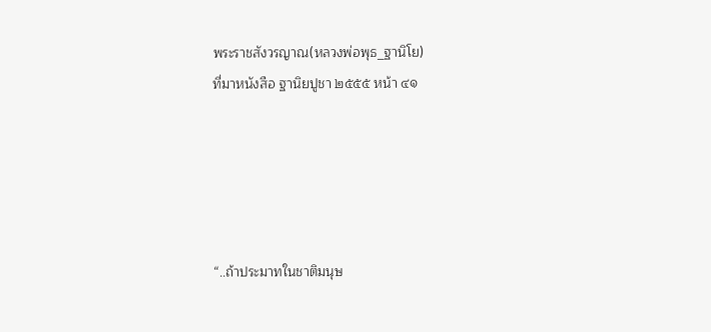พระราชสังวรญาณ(หลวงพ่อพุธ_ฐานิโย)
ที่มาหนังสือ ฐานิยปูชา ๒๕๕๕ หน้า ๔๑





“..ถ้าประมาทในชาติมนุษ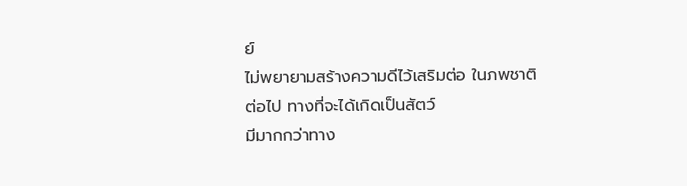ย์
ไม่พยายามสร้างความดีไว้เสริมต่อ ในภพชาติต่อไป ทางที่จะได้เกิดเป็นสัตว์
มีมากกว่าทาง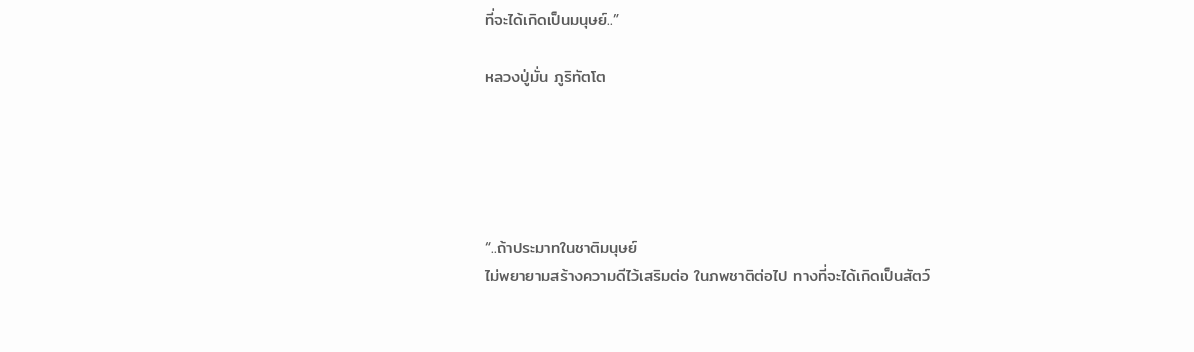ที่จะได้เกิดเป็นมนุษย์..”

หลวงปู่มั่น ภูริทัตโต





“..ถ้าประมาทในชาติมนุษย์
ไม่พยายามสร้างความดีไว้เสริมต่อ ในภพชาติต่อไป ทางที่จะได้เกิดเป็นสัตว์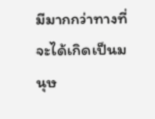มีมากกว่าทางที่จะได้เกิดเป็นมนุษ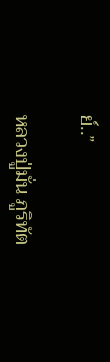ย์..”

หลวงปู่มั่น ภูริทัต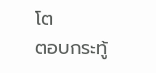โต
ตอบกระทู้